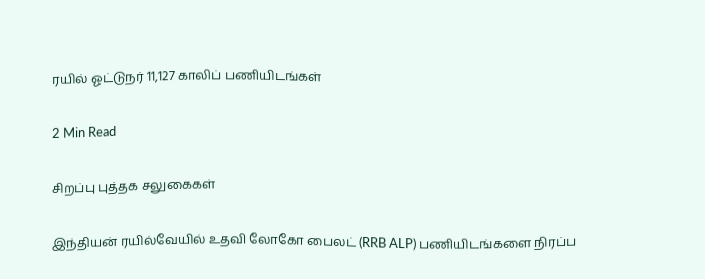ரயில் ஓட்டுநர் 11,127 காலிப் பணியிடங்கள்

2 Min Read

சிறப்பு புத்தக சலுகைகள்

இந்தியன் ரயில்வேயில் உதவி லோகோ பைலட் (RRB ALP) பணியிடங்களை நிரப்ப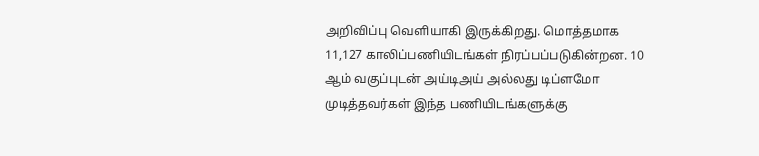அறிவிப்பு வெளியாகி இருக்கிறது. மொத்தமாக 11,127 காலிப்பணியிடங்கள் நிரப்பப்படுகின்றன. 10 ஆம் வகுப்புடன் அய்டிஅய் அல்லது டிப்ளமோ முடித்தவர்கள் இந்த பணியிடங்களுக்கு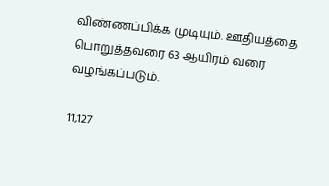விண்ணப்பிக்க முடியும். ஊதியத்தை பொறுத்தவரை 63 ஆயிரம் வரை வழங்கப்படும்.

11,127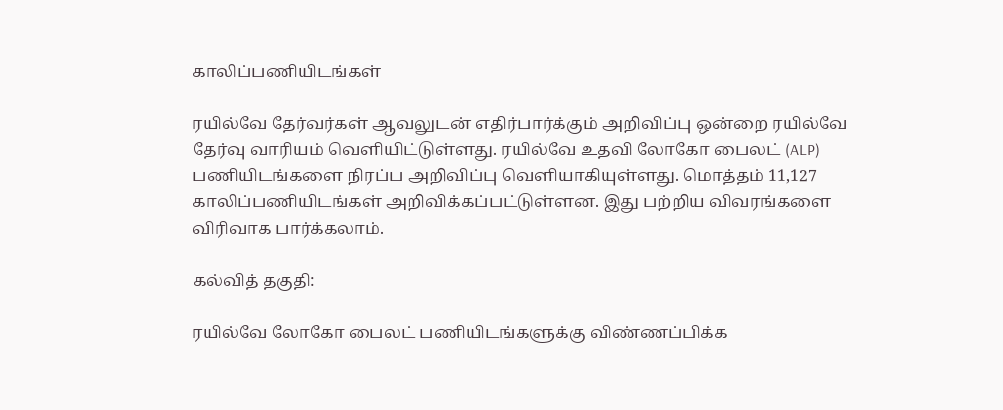காலிப்பணியிடங்கள்

ரயில்வே தேர்வர்கள் ஆவலுடன் எதிர்பார்க்கும் அறிவிப்பு ஒன்றை ரயில்வே தேர்வு வாரியம் வெளியிட்டுள்ளது. ரயில்வே உதவி லோகோ பைலட் (ALP) பணியிடங்களை நிரப்ப அறிவிப்பு வெளியாகியுள்ளது. மொத்தம் 11,127 காலிப்பணியிடங்கள் அறிவிக்கப்பட்டுள்ளன. இது பற்றிய விவரங்களை விரிவாக பார்க்கலாம்.

கல்வித் தகுதி:

ரயில்வே லோகோ பைலட் பணியிடங்களுக்கு விண்ணப்பிக்க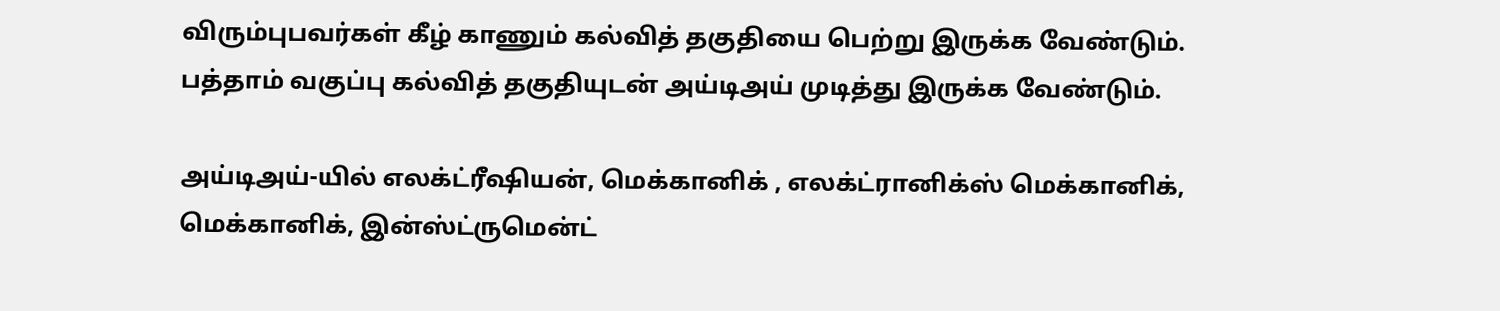விரும்புபவர்கள் கீழ் காணும் கல்வித் தகுதியை பெற்று இருக்க வேண்டும். பத்தாம் வகுப்பு கல்வித் தகுதியுடன் அய்டிஅய் முடித்து இருக்க வேண்டும்.

அய்டிஅய்-யில் எலக்ட்ரீஷியன், மெக்கானிக் , எலக்ட்ரானிக்ஸ் மெக்கானிக், மெக்கானிக், இன்ஸ்ட்ருமென்ட்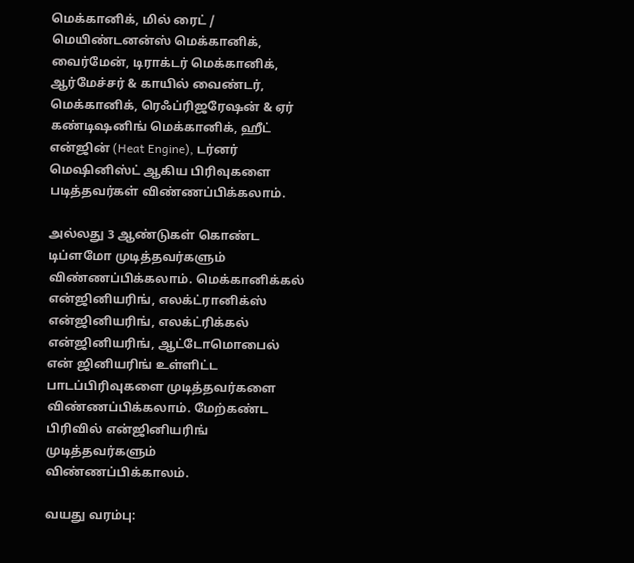மெக்கானிக், மில் ரைட் / மெயிண்டனன்ஸ் மெக்கானிக், வைர்மேன், டிராக்டர் மெக்கானிக், ஆர்மேச்சர் & காயில் வைண்டர், மெக்கானிக், ரெஃப்ரிஜரேஷன் & ஏர் கண்டிஷனிங் மெக்கானிக், ஹீட் என்ஜின் (Heat Engine), டர்னர் மெஷினிஸ்ட் ஆகிய பிரிவுகளை படித்தவர்கள் விண்ணப்பிக்கலாம்.

அல்லது 3 ஆண்டுகள் கொண்ட டிப்ளமோ முடித்தவர்களும் விண்ணப்பிக்கலாம். மெக்கானிக்கல் என்ஜினியரிங், எலக்ட்ரானிக்ஸ் என்ஜினியரிங், எலக்ட்ரிக்கல் என்ஜினியரிங், ஆட்டோமொபைல் என் ஜினியரிங் உள்ளிட்ட பாடப்பிரிவுகளை முடித்தவர்களை விண்ணப்பிக்கலாம். மேற்கண்ட பிரிவில் என்ஜினியரிங் முடித்தவர்களும் விண்ணப்பிக்காலம்.

வயது வரம்பு: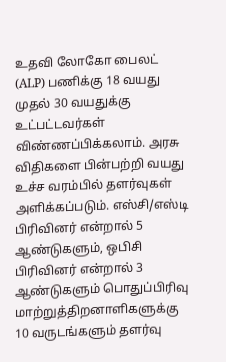உதவி லோகோ பைலட் (ALP) பணிக்கு 18 வயது முதல் 30 வயதுக்கு உட்பட்டவர்கள் விண்ணப்பிக்கலாம். அரசு விதிகளை பின்பற்றி வயது உச்ச வரம்பில் தளர்வுகள் அளிக்கப்படும். எஸ்சி/எஸ்டி பிரிவினர் என்றால் 5 ஆண்டுகளும், ஒபிசி பிரிவினர் என்றால் 3 ஆண்டுகளும் பொதுப்பிரிவு மாற்றுத்திறனாளிகளுக்கு 10 வருடங்களும் தளர்வு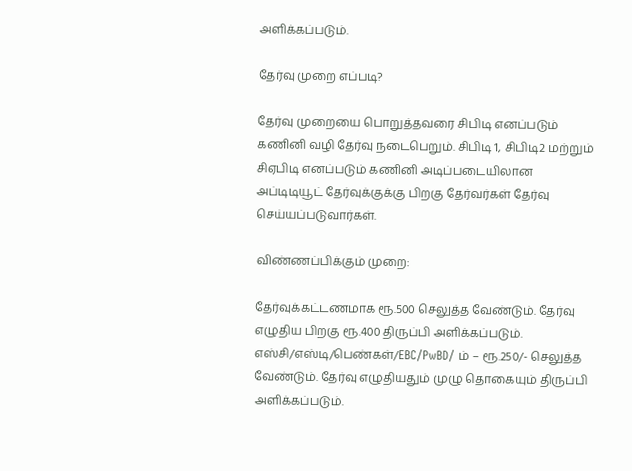அளிக்கப்படும்.

தேர்வு முறை எப்படி?

தேர்வு முறையை பொறுத்தவரை சிபிடி எனப்படும் கணினி வழி தேர்வு நடைபெறும். சிபிடி 1, சிபிடி2 மற்றும் சிஏபிடி எனப்படும் கணினி அடிப்படையிலான அப்டிடியூட் தேர்வுக்குக்கு பிறகு தேர்வர்கள் தேர்வு செய்யப்படுவார்கள்.

விண்ணப்பிக்கும் முறை:

தேர்வுக்கட்டணமாக ரூ.500 செலுத்த வேண்டும். தேர்வு எழுதிய பிறகு ரூ.400 திருப்பி அளிக்கப்படும். எஸ்சி/எஸ்டி/பெண்கள்/EBC/PwBD/ ம் – ரூ.250/- செலுத்த வேண்டும். தேர்வு எழுதியதும் முழு தொகையும் திருப்பி அளிக்கப்படும்.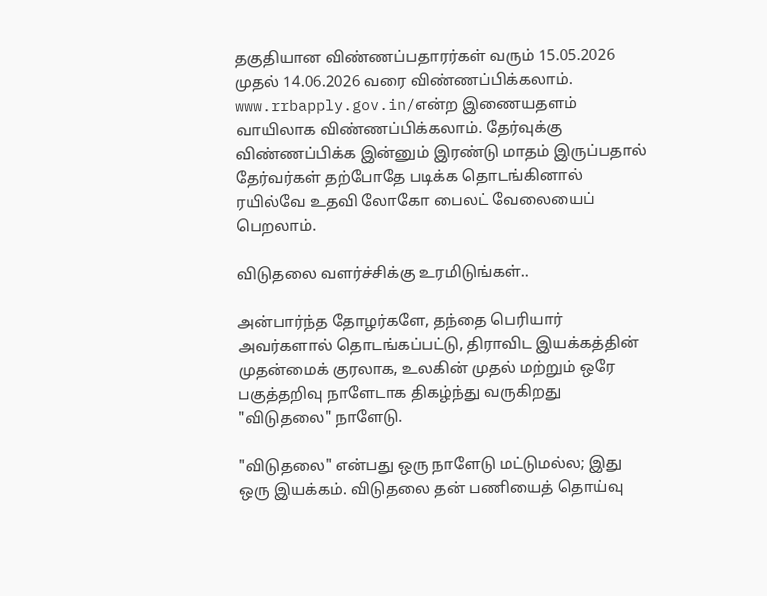தகுதியான விண்ணப்பதாரர்கள் வரும் 15.05.2026 முதல் 14.06.2026 வரை விண்ணப்பிக்கலாம். www.rrbapply.gov.in/என்ற இணையதளம் வாயிலாக விண்ணப்பிக்கலாம். தேர்வுக்கு விண்ணப்பிக்க இன்னும் இரண்டு மாதம் இருப்பதால் தேர்வர்கள் தற்போதே படிக்க தொடங்கினால் ரயில்வே உதவி லோகோ பைலட் வேலையைப் பெறலாம்.

விடுதலை வளர்ச்சிக்கு உரமிடுங்கள்..

அன்பார்ந்த தோழர்களே, தந்தை பெரியார் அவர்களால் தொடங்கப்பட்டு, திராவிட இயக்கத்தின் முதன்மைக் குரலாக, உலகின் முதல் மற்றும் ஒரே பகுத்தறிவு நாளேடாக திகழ்ந்து வருகிறது "விடுதலை" நாளேடு.

"விடுதலை" என்பது ஒரு நாளேடு மட்டுமல்ல; இது ஒரு இயக்கம். விடுதலை தன் பணியைத் தொய்வு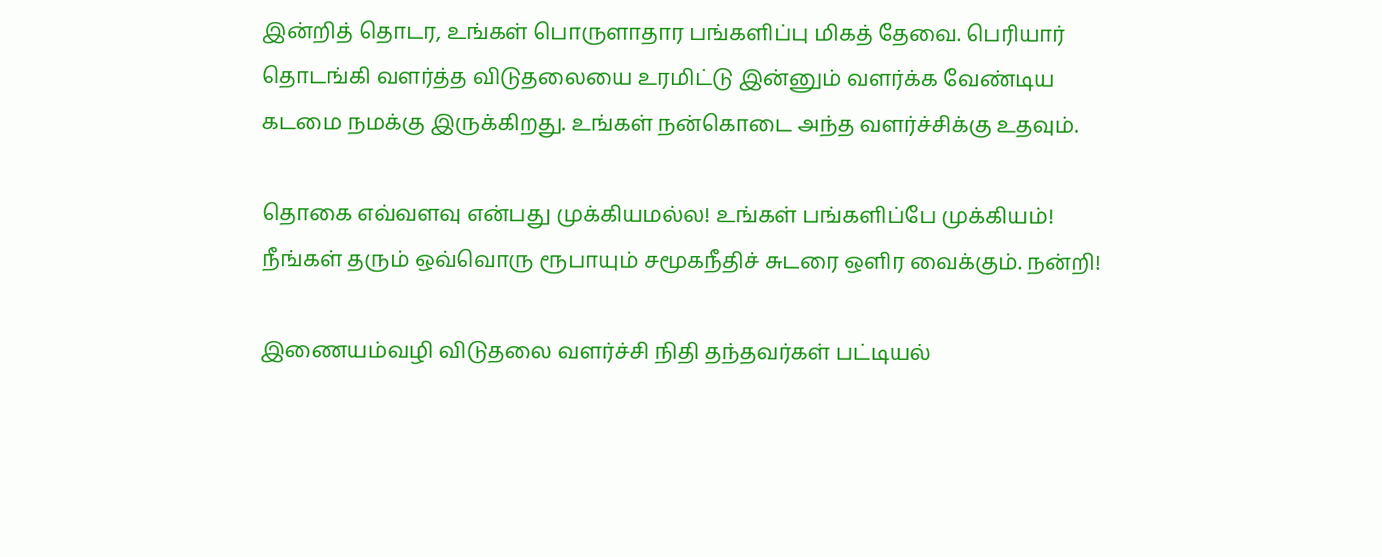இன்றித் தொடர, உங்கள் பொருளாதார பங்களிப்பு மிகத் தேவை. பெரியார் தொடங்கி வளர்த்த விடுதலையை உரமிட்டு இன்னும் வளர்க்க வேண்டிய கடமை நமக்கு இருக்கிறது. உங்கள் நன்கொடை அந்த வளர்ச்சிக்கு உதவும்.

தொகை எவ்வளவு என்பது முக்கியமல்ல! உங்கள் பங்களிப்பே முக்கியம்! நீங்கள் தரும் ஒவ்வொரு ரூபாயும் சமூகநீதிச் சுடரை ஒளிர வைக்கும். நன்றி!

இணையம்வழி விடுதலை வளர்ச்சி நிதி தந்தவர்கள் பட்டியல்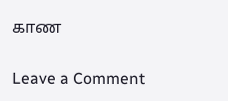காண

Leave a Comment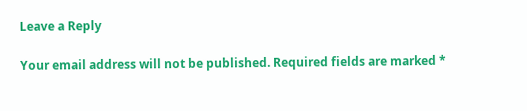Leave a Reply

Your email address will not be published. Required fields are marked *